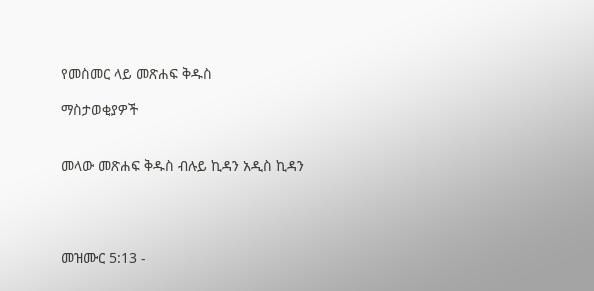የመስመር ላይ መጽሐፍ ቅዱስ

ማስታወቂያዎች


መላው መጽሐፍ ቅዱስ ብሉይ ኪዳን አዲስ ኪዳን




መዝሙር 5:13 -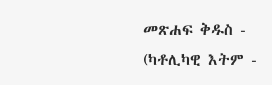መጽሐፍ ቅዱስ - (ካቶሊካዊ እትም -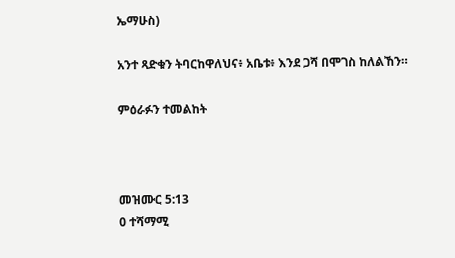ኤማሁስ)

አንተ ጻድቁን ትባርከዋለህና፥ አቤቱ፥ እንደ ጋሻ በሞገስ ከለልኸን።

ምዕራፉን ተመልከት



መዝሙር 5:13
0 ተሻማሚ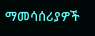ማመሳሰሪያዎች